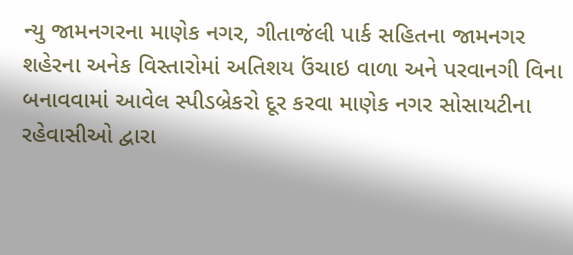ન્યુ જામનગરના માણેક નગર, ગીતાજંલી પાર્ક સહિતના જામનગર શહેરના અનેક વિસ્તારોમાં અતિશય ઉંચાઇ વાળા અને પરવાનગી વિના બનાવવામાં આવેલ સ્પીડબ્રેકરો દૂર કરવા માણેક નગર સોસાયટીના રહેવાસીઓ દ્વારા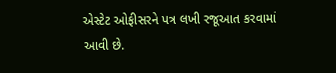એસ્ટેટ ઓફીસરને પત્ર લખી રજૂઆત કરવામાં આવી છે.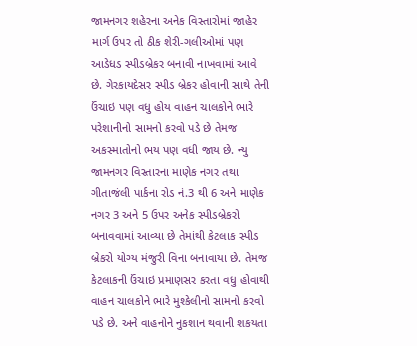જામનગર શહેરના અનેક વિસ્તારોમાં જાહેર માર્ગ ઉપર તો ઠીક શેરી-ગલીઓમાં પણ આડેધડ સ્પીડબ્રેકર બનાવી નાખવામાં આવે છે. ગેરકાયદેસર સ્પીડ બ્રેકર હોવાની સાથે તેની ઉંચાઇ પણ વધુ હોય વાહન ચાલકોને ભારે પરેશાનીનો સામનો કરવો પડે છે તેમજ અકસ્માતોનો ભય પણ વધી જાય છે. ન્યુ જામનગર વિસ્તારના માણેક નગર તથા ગીતાજંલી પાર્કના રોડ નં.3 થી 6 અને માણેક નગર 3 અને 5 ઉપર અનેક સ્પીડબ્રેકરો બનાવવામાં આવ્યા છે તેમાંથી કેટલાક સ્પીડ બ્રેકરો યોગ્ય મંજુરી વિના બનાવાયા છે. તેમજ કેટલાકની ઉંચાઇ પ્રમાણસર કરતા વધુ હોવાથી વાહન ચાલકોને ભારે મુશ્કેલીનો સામનો કરવો પડે છે. અને વાહનોને નુકશાન થવાની શકયતા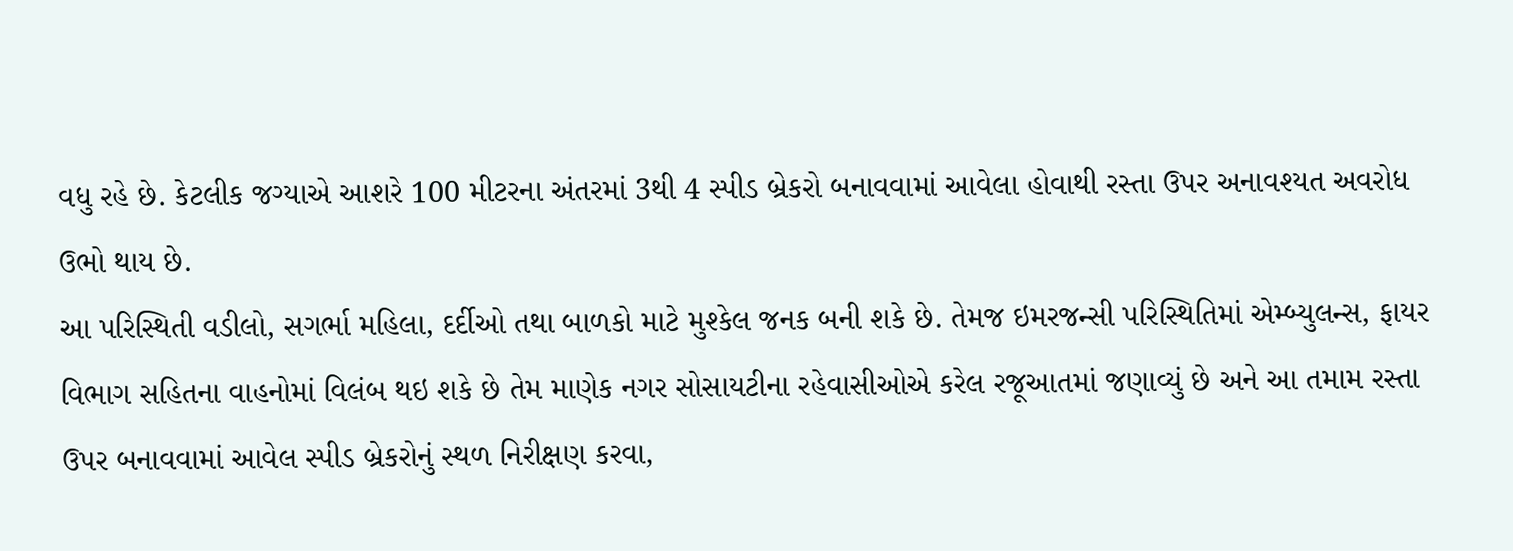વધુ રહે છે. કેટલીક જગ્યાએ આશરે 100 મીટરના અંતરમાં 3થી 4 સ્પીડ બ્રેકરો બનાવવામાં આવેલા હોવાથી રસ્તા ઉપર અનાવશ્યત અવરોધ ઉભો થાય છે.
આ પરિસ્થિતી વડીલો, સગર્ભા મહિલા, દર્દીઓ તથા બાળકો માટે મુશ્કેલ જનક બની શકે છે. તેમજ ઇમરજન્સી પરિસ્થિતિમાં એમ્બ્યુલન્સ, ફાયર વિભાગ સહિતના વાહનોમાં વિલંબ થઇ શકે છે તેમ માણેક નગર સોસાયટીના રહેવાસીઓએ કરેલ રજૂઆતમાં જણાવ્યું છે અને આ તમામ રસ્તા ઉપર બનાવવામાં આવેલ સ્પીડ બ્રેકરોનું સ્થળ નિરીક્ષણ કરવા,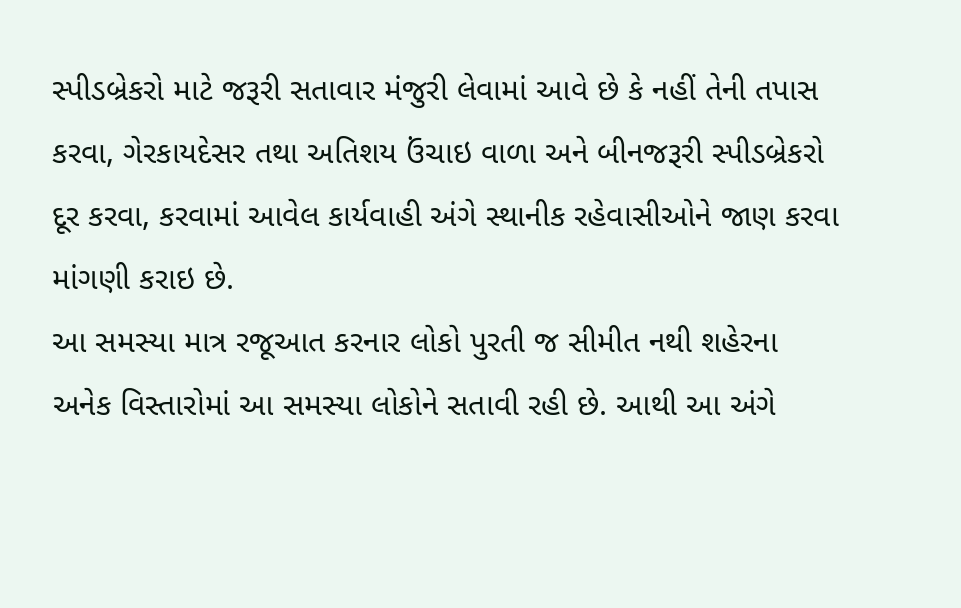સ્પીડબ્રેકરો માટે જરૂરી સતાવાર મંજુરી લેવામાં આવે છે કે નહીં તેની તપાસ કરવા, ગેરકાયદેસર તથા અતિશય ઉંચાઇ વાળા અને બીનજરૂરી સ્પીડબ્રેકરો દૂર કરવા, કરવામાં આવેલ કાર્યવાહી અંગે સ્થાનીક રહેવાસીઓને જાણ કરવા માંગણી કરાઇ છે.
આ સમસ્યા માત્ર રજૂઆત કરનાર લોકો પુરતી જ સીમીત નથી શહેરના અનેક વિસ્તારોમાં આ સમસ્યા લોકોને સતાવી રહી છે. આથી આ અંગે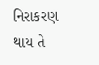નિરાકરણ થાય તે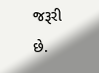જરૂરી છે.